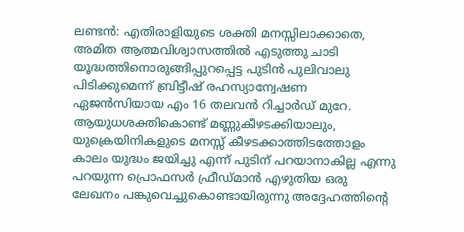ലണ്ടൻ: എതിരാളിയുടെ ശക്തി മനസ്സിലാക്കാതെ, അമിത ആത്മവിശ്വാസത്തിൽ എടുത്തു ചാടി യൂദ്ധത്തിനൊരുങ്ങിപ്പുറപ്പെട്ട പുടിൻ പുലിവാലു പിടിക്കുമെന്ന് ബ്രിട്ടീഷ് രഹസ്യാന്വേഷണ ഏജൻസിയായ എം 16 തലവൻ റിച്ചാർഡ് മുറേ. ആയുധശക്തികൊണ്ട് മണ്ണുകീഴടക്കിയാലും, യുക്രെയിനികളുടെ മനസ്സ് കീഴടക്കാത്തിടത്തോളം കാലം യുദ്ധം ജയിച്ചു എന്ന് പുടിന് പറയാനാകില്ല എന്നു പറയുന്ന പ്രൊഫസർ ഫ്രീഡ്മാൻ എഴുതിയ ഒരു ലേഖനം പങ്കുവെച്ചുകൊണ്ടായിരുന്നു അദ്ദേഹത്തിന്റെ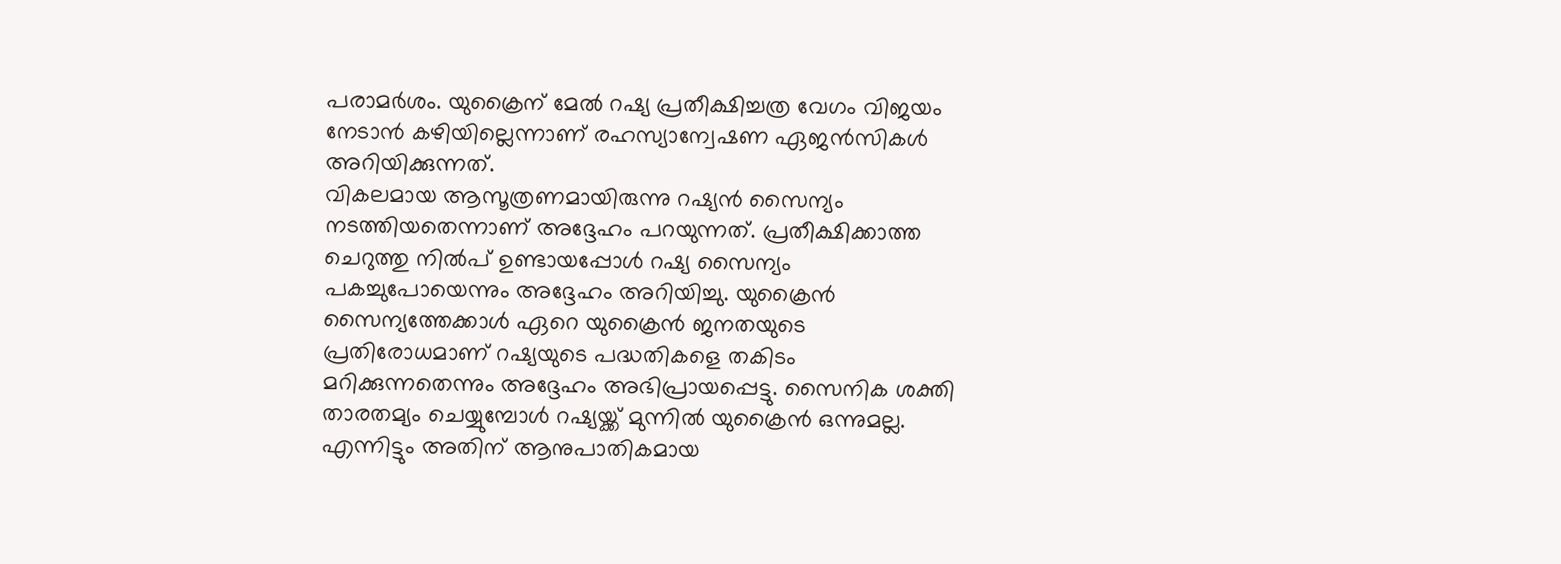പരാമർശം. യുക്രൈന് മേൽ റഷ്യ പ്രതീക്ഷിച്ചത്ര വേഗം വിജയം നേടാൻ കഴിയില്ലെന്നാണ് രഹസ്യാന്വേഷണ ഏജൻസികൾ അറിയിക്കുന്നത്.
വികലമായ ആസൂത്രണമായിരുന്നു റഷ്യൻ സൈന്യം നടത്തിയതെന്നാണ് അദ്ദേഹം പറയുന്നത്. പ്രതീക്ഷിക്കാത്ത ചെറുത്തു നിൽപ് ഉണ്ടായപ്പോൾ റഷ്യ സൈന്യം പകച്ചുപോയെന്നും അദ്ദേഹം അറിയിച്ചു. യുക്രൈൻ സൈന്യത്തേക്കാൾ ഏറെ യുക്രൈൻ ജനതയുടെ പ്രതിരോധമാണ് റഷ്യയുടെ പദ്ധതികളെ തകിടം മറിക്കുന്നതെന്നും അദ്ദേഹം അഭിപ്രായപ്പെട്ടു. സൈനിക ശക്തി താരതമ്യം ചെയ്യുമ്പോൾ റഷ്യയ്ക്ക് മുന്നിൽ യുക്രൈൻ ഒന്നുമല്ല. എന്നിട്ടും അതിന് ആനുപാതികമായ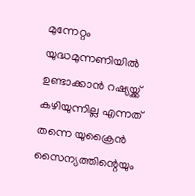മുന്നേറ്റം യുദ്ധമുന്നണിയിൽ ഉണ്ടാക്കാൻ റഷ്യയ്ക്ക് കഴിയുന്നില്ല എന്നത് തന്നെ യുക്രൈൻ സൈന്യത്തിന്റെയും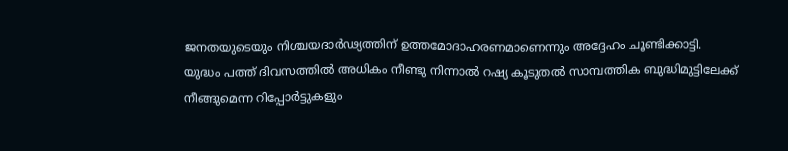ജനതയുടെയും നിശ്ചയദാർഢ്യത്തിന് ഉത്തമോദാഹരണമാണെന്നും അദ്ദേഹം ചൂണ്ടിക്കാട്ടി.
യുദ്ധം പത്ത് ദിവസത്തിൽ അധികം നീണ്ടു നിന്നാൽ റഷ്യ കൂടുതൽ സാമ്പത്തിക ബുദ്ധിമുട്ടിലേക്ക് നീങ്ങുമെന്ന റിപ്പോർട്ടുകളും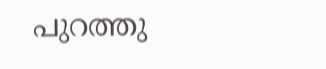പുറത്തു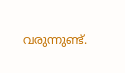വരുന്നുണ്ട്.